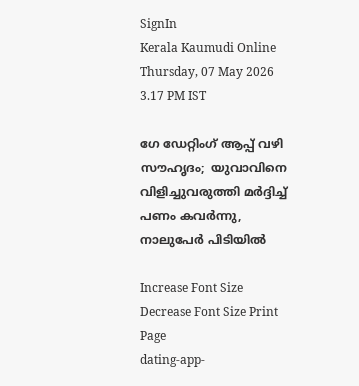SignIn
Kerala Kaumudi Online
Thursday, 07 May 2026 3.17 PM IST

ഗേ ഡേറ്റിംഗ് ആപ്പ് വഴി സൗഹൃദം;  യുവാവിനെ വിളിച്ചുവരുത്തി മ‌‌ർദ്ദിച്ച് പണം കവർന്നു, നാലുപേർ പിടിയിൽ

Increase Font Size Decrease Font Size Print Page
dating-app-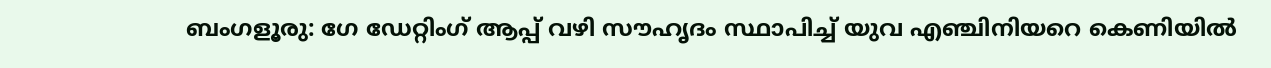ബംഗളൂരു: ഗേ ഡേറ്റിംഗ് ആപ്പ് വഴി സൗഹൃദം സ്ഥാപിച്ച് യുവ എഞ്ചിനിയറെ കെണിയിൽ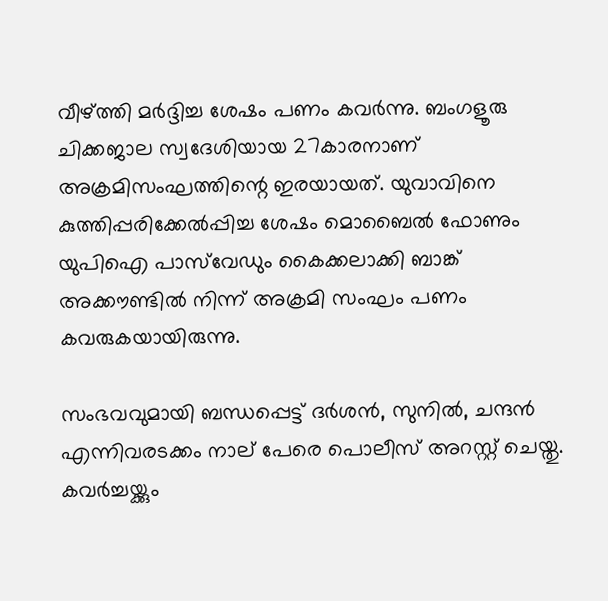വീഴ്ത്തി മർദ്ദിച്ച ശേഷം പണം കവർന്നു. ബംഗളൂരു ചിക്കജാല സ്വദേശിയായ 27കാരനാണ് അക്രമിസംഘത്തിന്റെ ഇരയായത്. യുവാവിനെ കുത്തിപ്പരിക്കേൽപ്പിച്ച ശേഷം മൊബൈൽ ഫോണും യുപിഐ പാസ്‌വേഡും കൈക്കലാക്കി ബാങ്ക് അക്കൗണ്ടിൽ നിന്ന് അക്രമി സംഘം പണം കവരുകയായിരുന്നു.

സംഭവവുമായി ബന്ധപ്പെട്ട് ദർശൻ, സുനിൽ, ചന്ദൻ എന്നിവരടക്കം നാല് പേരെ പൊലീസ് അറസ്റ്റ് ചെയ്തു. കവർച്ചയ്ക്കും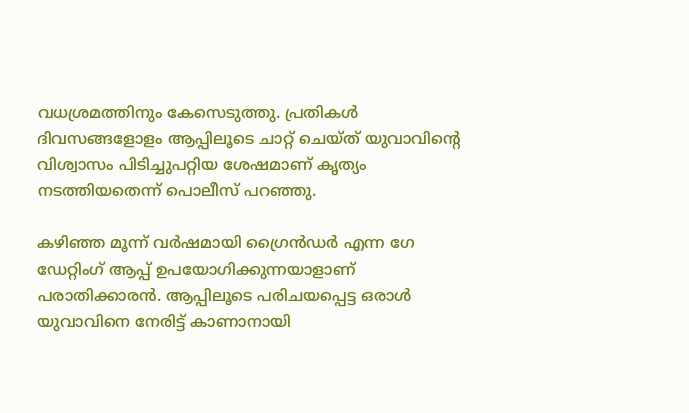വധശ്രമത്തിനും കേസെടുത്തു. പ്രതികൾ ദിവസങ്ങളോളം ആപ്പിലൂടെ ചാറ്റ് ചെയ്ത് യുവാവിന്റെ വിശ്വാസം പിടിച്ചുപറ്റിയ ശേഷമാണ് കൃത്യം നടത്തിയതെന്ന് പൊലീസ് പറഞ്ഞു.

കഴിഞ്ഞ മൂന്ന് വർഷമായി ഗ്രൈൻഡർ എന്ന ഗേ ഡേറ്റിംഗ് ആപ്പ് ഉപയോഗിക്കുന്നയാളാണ് പരാതിക്കാരൻ. ആപ്പിലൂടെ പരിചയപ്പെട്ട ഒരാൾ യുവാവിനെ നേരിട്ട് കാണാനായി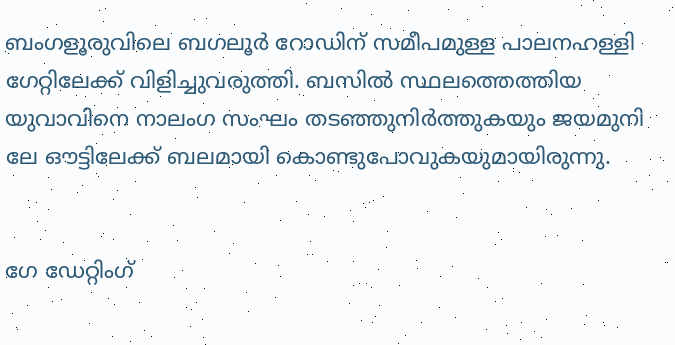ബംഗളൂരുവിലെ ബഗലൂർ റോഡിന് സമീപമുള്ള പാലനഹള്ളി ഗേറ്റിലേക്ക് വിളിച്ചുവരുത്തി. ബസിൽ സ്ഥലത്തെത്തിയ യുവാവിനെ നാലംഗ സംഘം തടഞ്ഞുനിർത്തുകയും ജയമുനി ലേ ഔട്ടിലേക്ക് ബലമായി കൊണ്ടുപോവുകയുമായിരുന്നു.


ഗേ ഡേറ്റിംഗ്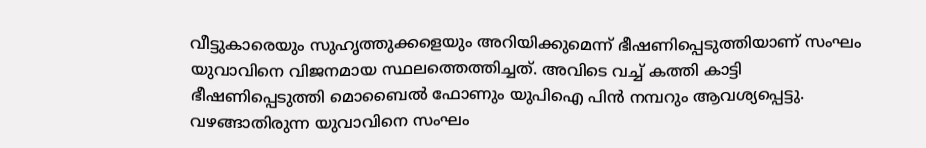വീട്ടുകാരെയും സുഹൃത്തുക്കളെയും അറിയിക്കുമെന്ന് ഭീഷണിപ്പെടുത്തിയാണ് സംഘം യുവാവിനെ വിജനമായ സ്ഥലത്തെത്തിച്ചത്. അവിടെ വച്ച് കത്തി കാട്ടി ഭീഷണിപ്പെടുത്തി മൊബൈൽ ഫോണും യുപിഐ പിൻ നമ്പറും ആവശ്യപ്പെട്ടു. വഴങ്ങാതിരുന്ന യുവാവിനെ സംഘം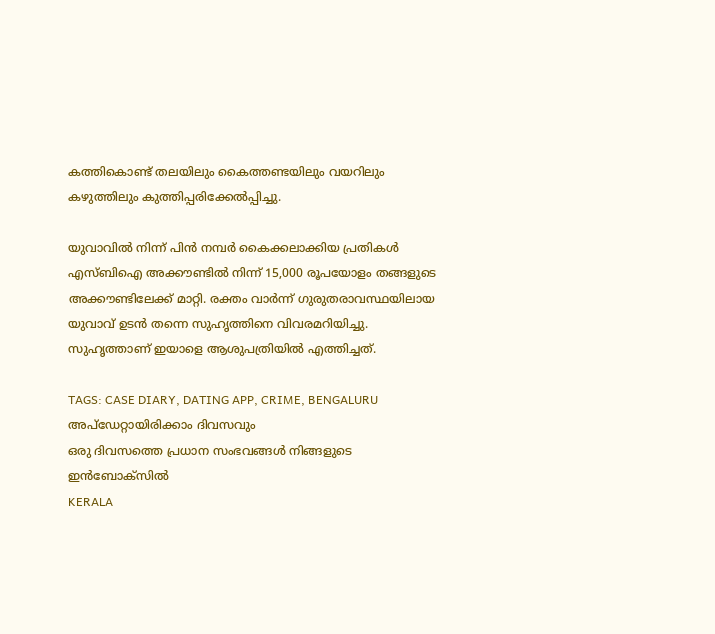കത്തികൊണ്ട് തലയിലും കൈത്തണ്ടയിലും വയറിലും കഴുത്തിലും കുത്തിപ്പരിക്കേൽപ്പിച്ചു.

യുവാവിൽ നിന്ന് പിൻ നമ്പർ കൈക്കലാക്കിയ പ്രതികൾ എസ്ബിഐ അക്കൗണ്ടിൽ നിന്ന് 15,000 രൂപയോളം തങ്ങളുടെ അക്കൗണ്ടിലേക്ക് മാറ്റി. രക്തം വാർന്ന് ഗുരുതരാവസ്ഥയിലായ യുവാവ് ഉടൻ തന്നെ സുഹൃത്തിനെ വിവരമറിയിച്ചു. സുഹൃത്താണ് ഇയാളെ ആശുപത്രിയിൽ എത്തിച്ചത്.

TAGS: CASE DIARY, DATING APP, CRIME, BENGALURU
അപ്ഡേറ്റായിരിക്കാം ദിവസവും
ഒരു ദിവസത്തെ പ്രധാന സംഭവങ്ങൾ നിങ്ങളുടെ ഇൻബോക്സിൽ
KERALA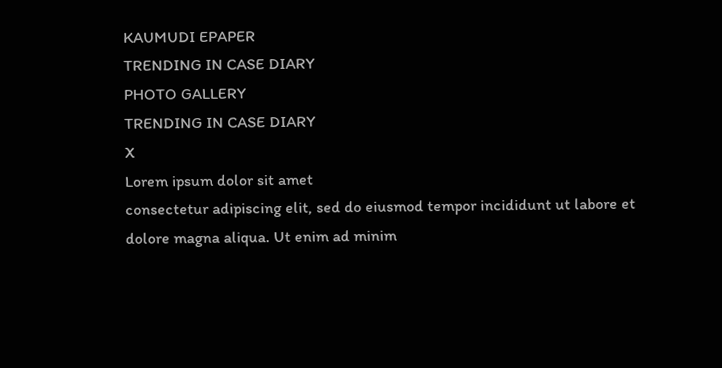KAUMUDI EPAPER
TRENDING IN CASE DIARY
PHOTO GALLERY
TRENDING IN CASE DIARY
X
Lorem ipsum dolor sit amet
consectetur adipiscing elit, sed do eiusmod tempor incididunt ut labore et dolore magna aliqua. Ut enim ad minim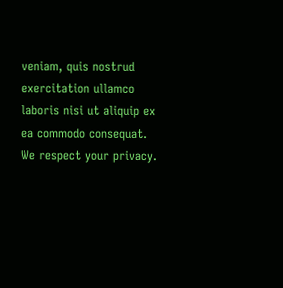veniam, quis nostrud exercitation ullamco laboris nisi ut aliquip ex ea commodo consequat.
We respect your privacy.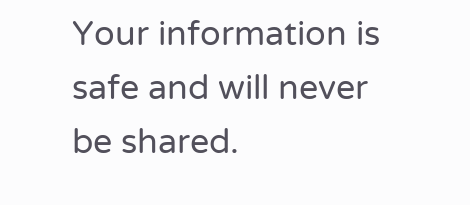Your information is safe and will never be shared.